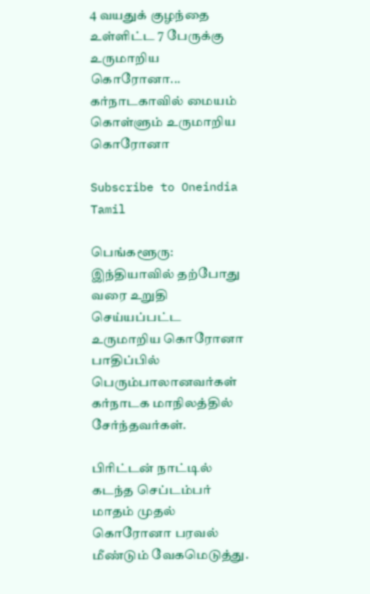4 வயதுக் குழந்தை உள்ளிட்ட 7 பேருக்கு உருமாறிய கொரோனா... கர்நாடகாவில் மையம் கொள்ளும் உருமாறிய கொரோனா

Subscribe to Oneindia Tamil

பெங்களூரு: இந்தியாவில் தற்போது வரை உறுதி செய்யப்பட்ட உருமாறிய கொரோனா பாதிப்பில் பெரும்பாலானவர்கள் கர்நாடக மாநிலத்தில் சேர்ந்தவர்கள்.

பிரிட்டன் நாட்டில் கடந்த செப்டம்பர் மாதம் முதல் கொரோனா பரவல் மீண்டும் வேகமெடுத்து.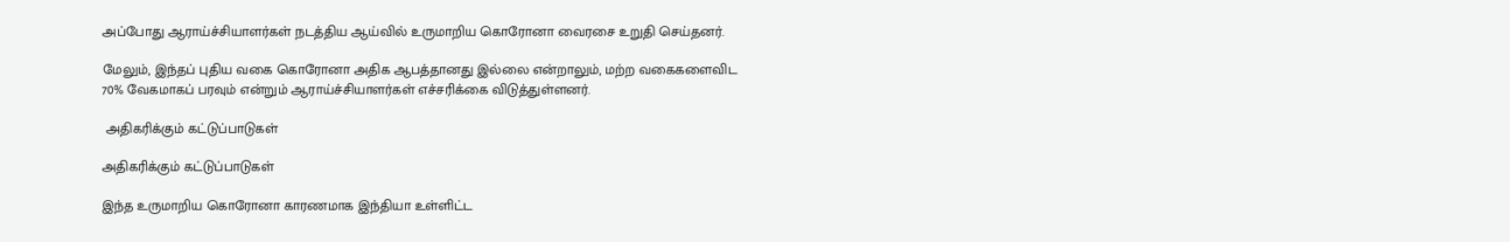அப்போது ஆராய்ச்சியாளர்கள் நடத்திய ஆய்வில் உருமாறிய கொரோனா வைரசை உறுதி செய்தனர்.

மேலும், இந்தப் புதிய வகை கொரோனா அதிக ஆபத்தானது இல்லை என்றாலும், மற்ற வகைகளைவிட 70% வேகமாகப் பரவும் என்றும் ஆராய்ச்சியாளர்கள் எச்சரிக்கை விடுத்துள்ளனர்.

 அதிகரிக்கும் கட்டுப்பாடுகள்

அதிகரிக்கும் கட்டுப்பாடுகள்

இந்த உருமாறிய கொரோனா காரணமாக இந்தியா உள்ளிட்ட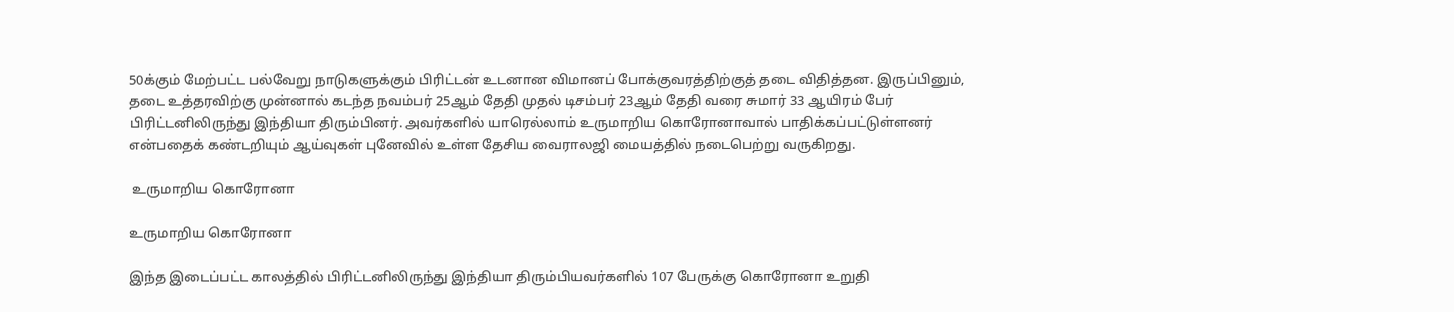50க்கும் மேற்பட்ட பல்வேறு நாடுகளுக்கும் பிரிட்டன் உடனான விமானப் போக்குவரத்திற்குத் தடை விதித்தன. இருப்பினும், தடை உத்தரவிற்கு முன்னால் கடந்த நவம்பர் 25ஆம் தேதி முதல் டிசம்பர் 23ஆம் தேதி வரை சுமார் 33 ஆயிரம் பேர் பிரிட்டனிலிருந்து இந்தியா திரும்பினர். அவர்களில் யாரெல்லாம் உருமாறிய கொரோனாவால் பாதிக்கப்பட்டுள்ளனர் என்பதைக் கண்டறியும் ஆய்வுகள் புனேவில் உள்ள தேசிய வைராலஜி மையத்தில் நடைபெற்று வருகிறது.

 உருமாறிய கொரோனா

உருமாறிய கொரோனா

இந்த இடைப்பட்ட காலத்தில் பிரிட்டனிலிருந்து இந்தியா திரும்பியவர்களில் 107 பேருக்கு கொரோனா உறுதி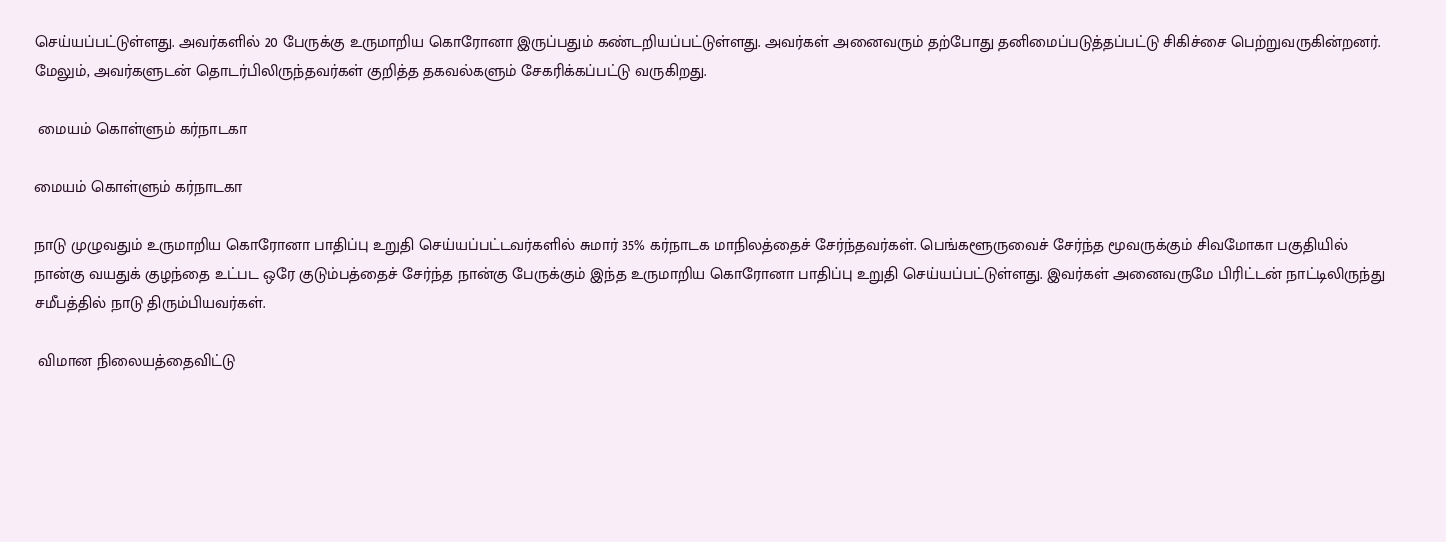செய்யப்பட்டுள்ளது. அவர்களில் 20 பேருக்கு உருமாறிய கொரோனா இருப்பதும் கண்டறியப்பட்டுள்ளது. அவர்கள் அனைவரும் தற்போது தனிமைப்படுத்தப்பட்டு சிகிச்சை பெற்றுவருகின்றனர். மேலும், அவர்களுடன் தொடர்பிலிருந்தவர்கள் குறித்த தகவல்களும் சேகரிக்கப்பட்டு வருகிறது.

 மையம் கொள்ளும் கர்நாடகா

மையம் கொள்ளும் கர்நாடகா

நாடு முழுவதும் உருமாறிய கொரோனா பாதிப்பு உறுதி செய்யப்பட்டவர்களில் சுமார் 35% கர்நாடக மாநிலத்தைச் சேர்ந்தவர்கள். பெங்களூருவைச் சேர்ந்த மூவருக்கும் சிவமோகா பகுதியில் நான்கு வயதுக் குழந்தை உட்பட ஒரே குடும்பத்தைச் சேர்ந்த நான்கு பேருக்கும் இந்த உருமாறிய கொரோனா பாதிப்பு உறுதி செய்யப்பட்டுள்ளது. இவர்கள் அனைவருமே பிரிட்டன் நாட்டிலிருந்து சமீபத்தில் நாடு திரும்பியவர்கள்.

 விமான நிலையத்தைவிட்டு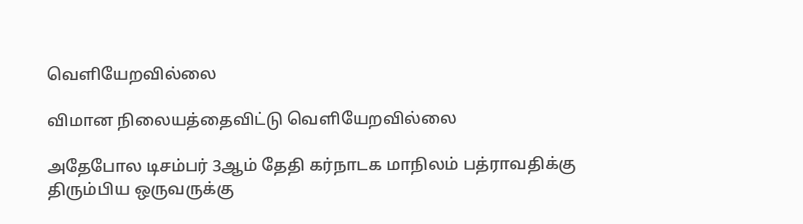வெளியேறவில்லை

விமான நிலையத்தைவிட்டு வெளியேறவில்லை

அதேபோல டிசம்பர் 3ஆம் தேதி கர்நாடக மாநிலம் பத்ராவதிக்கு திரும்பிய ஒருவருக்கு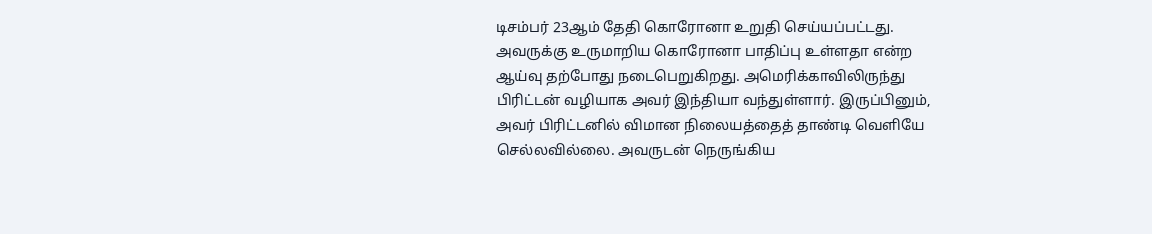டிசம்பர் 23ஆம் தேதி கொரோனா உறுதி செய்யப்பட்டது. அவருக்கு உருமாறிய கொரோனா பாதிப்பு உள்ளதா என்ற ஆய்வு தற்போது நடைபெறுகிறது. அமெரிக்காவிலிருந்து பிரிட்டன் வழியாக அவர் இந்தியா வந்துள்ளார். இருப்பினும், அவர் பிரிட்டனில் விமான நிலையத்தைத் தாண்டி வெளியே செல்லவில்லை. அவருடன் நெருங்கிய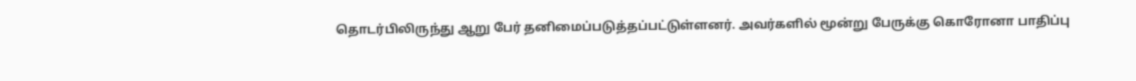தொடர்பிலிருந்து ஆறு பேர் தனிமைப்படுத்தப்பட்டுள்ளனர். அவர்களில் மூன்று பேருக்கு கொரோனா பாதிப்பு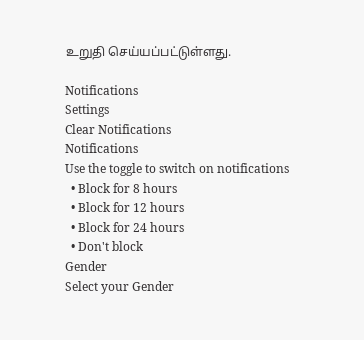உறுதி செய்யப்பட்டுள்ளது.

Notifications
Settings
Clear Notifications
Notifications
Use the toggle to switch on notifications
  • Block for 8 hours
  • Block for 12 hours
  • Block for 24 hours
  • Don't block
Gender
Select your Gender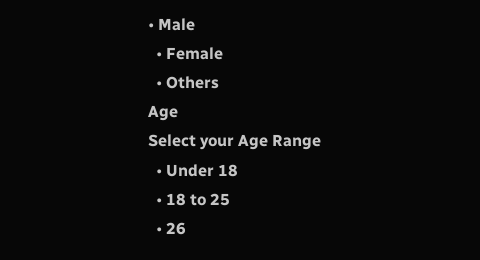• Male
  • Female
  • Others
Age
Select your Age Range
  • Under 18
  • 18 to 25
  • 26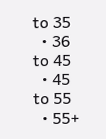to 35
  • 36 to 45
  • 45 to 55
  • 55+